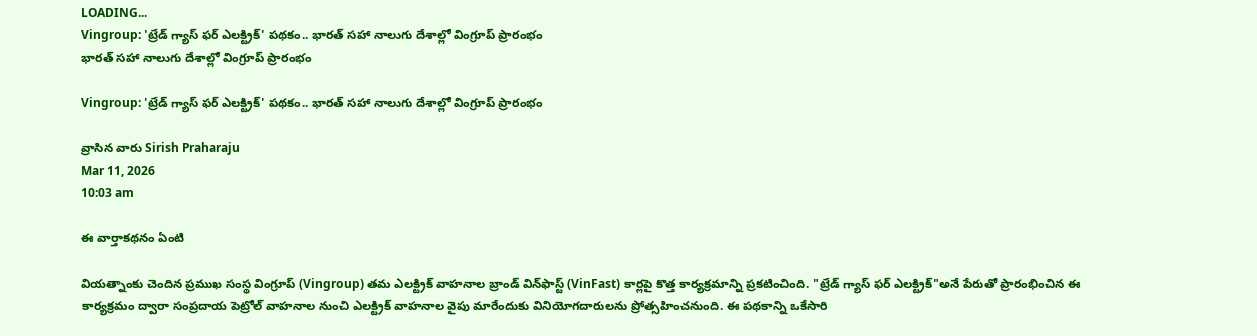LOADING...
Vingroup: 'ట్రేడ్ గ్యాస్ ఫర్ ఎలక్ట్రిక్' పథకం.. భారత్ సహా నాలుగు దేశాల్లో వింగ్రూప్ ప్రారంభం
భారత్ సహా నాలుగు దేశాల్లో వింగ్రూప్ ప్రారంభం

Vingroup: 'ట్రేడ్ గ్యాస్ ఫర్ ఎలక్ట్రిక్' పథకం.. భారత్ సహా నాలుగు దేశాల్లో వింగ్రూప్ ప్రారంభం

వ్రాసిన వారు Sirish Praharaju
Mar 11, 2026
10:03 am

ఈ వార్తాకథనం ఏంటి

వియత్నాంకు చెందిన ప్రముఖ సంస్థ వింగ్రూప్ (Vingroup) తమ ఎలక్ట్రిక్ వాహనాల బ్రాండ్ విన్‌ఫాస్ట్ (VinFast) కార్లపై కొత్త కార్యక్రమాన్ని ప్రకటించింది. "ట్రేడ్ గ్యాస్ ఫర్ ఎలక్ట్రిక్"అనే పేరుతో ప్రారంభించిన ఈ కార్యక్రమం ద్వారా సంప్రదాయ పెట్రోల్ వాహనాల నుంచి ఎలక్ట్రిక్ వాహనాల వైపు మారేందుకు వినియోగదారులను ప్రోత్సహించనుంది. ఈ పథకాన్ని ఒకేసారి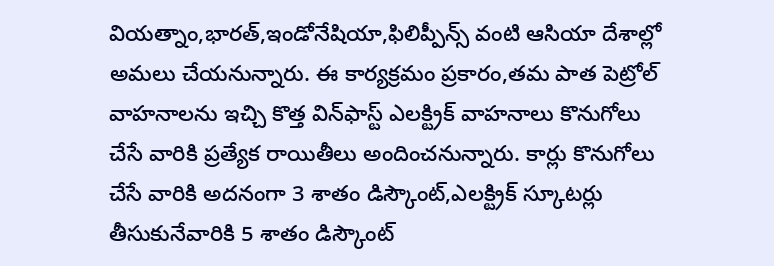వియత్నాం,భారత్,ఇండోనేషియా,ఫిలిప్పీన్స్ వంటి ఆసియా దేశాల్లో అమలు చేయనున్నారు. ఈ కార్యక్రమం ప్రకారం,తమ పాత పెట్రోల్ వాహనాలను ఇచ్చి కొత్త విన్‌ఫాస్ట్ ఎలక్ట్రిక్ వాహనాలు కొనుగోలు చేసే వారికి ప్రత్యేక రాయితీలు అందించనున్నారు. కార్లు కొనుగోలు చేసే వారికి అదనంగా 3 శాతం డిస్కౌంట్,ఎలక్ట్రిక్ స్కూటర్లు తీసుకునేవారికి 5 శాతం డిస్కౌంట్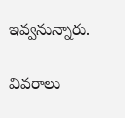ఇవ్వనున్నారు.

వివరాలు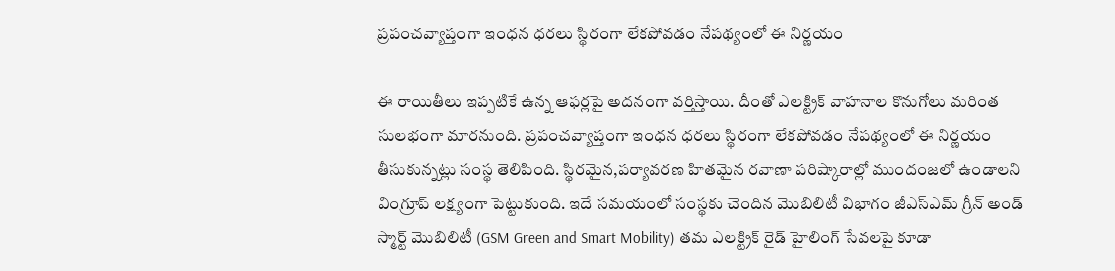ప్రపంచవ్యాప్తంగా ఇంధన ధరలు స్థిరంగా లేకపోవడం నేపథ్యంలో ఈ నిర్ణయం

ఈ రాయితీలు ఇప్పటికే ఉన్న ఆఫర్లపై అదనంగా వర్తిస్తాయి. దీంతో ఎలక్ట్రిక్ వాహనాల కొనుగోలు మరింత సులభంగా మారనుంది. ప్రపంచవ్యాప్తంగా ఇంధన ధరలు స్థిరంగా లేకపోవడం నేపథ్యంలో ఈ నిర్ణయం తీసుకున్నట్లు సంస్థ తెలిపింది. స్థిరమైన,పర్యావరణ హితమైన రవాణా పరిష్కారాల్లో ముందంజలో ఉండాలని వింగ్రూప్ లక్ష్యంగా పెట్టుకుంది. ఇదే సమయంలో సంస్థకు చెందిన మొబిలిటీ విభాగం జీఎస్‌ఎమ్ గ్రీన్ అండ్ స్మార్ట్ మొబిలిటీ (GSM Green and Smart Mobility) తమ ఎలక్ట్రిక్ రైడ్ హైలింగ్ సేవలపై కూడా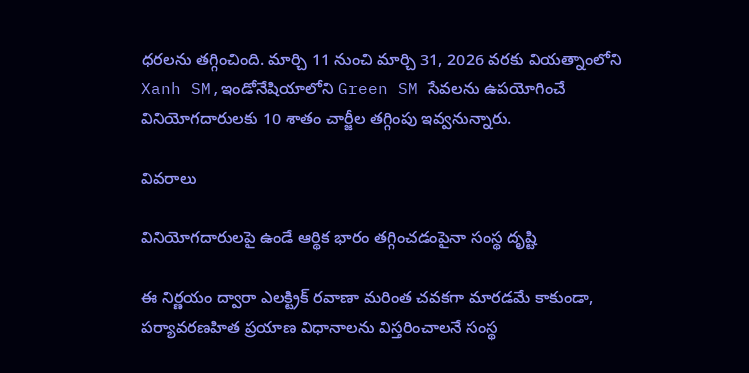ధరలను తగ్గించింది. మార్చి 11 నుంచి మార్చి 31, 2026 వరకు వియత్నాంలోని Xanh SM,ఇండోనేషియాలోని Green SM సేవలను ఉపయోగించే వినియోగదారులకు 10 శాతం చార్జీల తగ్గింపు ఇవ్వనున్నారు.

వివరాలు

వినియోగదారులపై ఉండే ఆర్థిక భారం తగ్గించడంపైనా సంస్థ దృష్టి

ఈ నిర్ణయం ద్వారా ఎలక్ట్రిక్ రవాణా మరింత చవకగా మారడమే కాకుండా, పర్యావరణహిత ప్రయాణ విధానాలను విస్తరించాలనే సంస్థ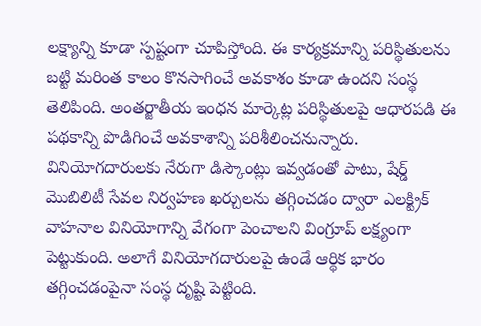లక్ష్యాన్ని కూడా స్పష్టంగా చూపిస్తోంది. ఈ కార్యక్రమాన్ని పరిస్థితులను బట్టి మరింత కాలం కొనసాగించే అవకాశం కూడా ఉందని సంస్థ తెలిపింది. అంతర్జాతీయ ఇంధన మార్కెట్ల పరిస్థితులపై ఆధారపడి ఈ పథకాన్ని పొడిగించే అవకాశాన్ని పరిశీలించనున్నారు. వినియోగదారులకు నేరుగా డిస్కౌంట్లు ఇవ్వడంతో పాటు, షేర్డ్ మొబిలిటీ సేవల నిర్వహణ ఖర్చులను తగ్గించడం ద్వారా ఎలక్ట్రిక్ వాహనాల వినియోగాన్ని వేగంగా పెంచాలని వింగ్రూప్ లక్ష్యంగా పెట్టుకుంది. అలాగే వినియోగదారులపై ఉండే ఆర్థిక భారం తగ్గించడంపైనా సంస్థ దృష్టి పెట్టింది.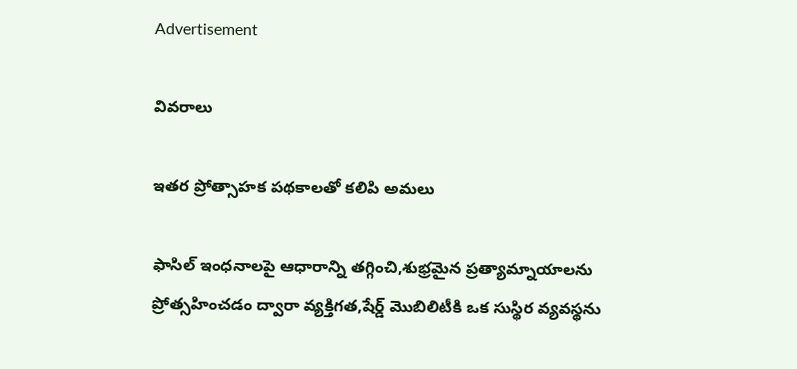Advertisement

వివరాలు

ఇతర ప్రోత్సాహక పథకాలతో కలిపి అమలు

ఫాసిల్ ఇంధనాలపై ఆధారాన్ని తగ్గించి,శుభ్రమైన ప్రత్యామ్నాయాలను ప్రోత్సహించడం ద్వారా వ్యక్తిగత,షేర్డ్ మొబిలిటీకి ఒక సుస్థిర వ్యవస్థను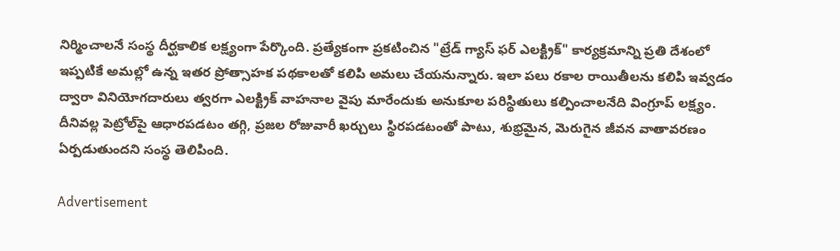నిర్మించాలనే సంస్థ దీర్ఘకాలిక లక్ష్యంగా పేర్కొంది. ప్రత్యేకంగా ప్రకటించిన "ట్రేడ్ గ్యాస్ ఫర్ ఎలక్ట్రిక్" కార్యక్రమాన్ని ప్రతి దేశంలో ఇప్పటికే అమల్లో ఉన్న ఇతర ప్రోత్సాహక పథకాలతో కలిపి అమలు చేయనున్నారు. ఇలా పలు రకాల రాయితీలను కలిపి ఇవ్వడం ద్వారా వినియోగదారులు త్వరగా ఎలక్ట్రిక్ వాహనాల వైపు మారేందుకు అనుకూల పరిస్థితులు కల్పించాలనేది వింగ్రూప్ లక్ష్యం. దీనివల్ల పెట్రోల్‌పై ఆధారపడటం తగ్గి, ప్రజల రోజువారీ ఖర్చులు స్థిరపడటంతో పాటు, శుభ్రమైన, మెరుగైన జీవన వాతావరణం ఏర్పడుతుందని సంస్థ తెలిపింది.

Advertisement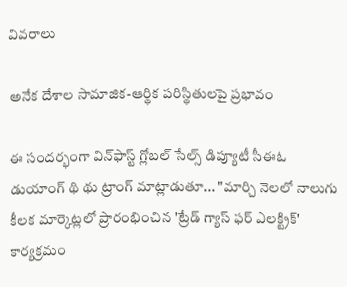వివరాలు

అనేక దేశాల సామాజిక-ఆర్థిక పరిస్థితులపై ప్రభావం

ఈ సందర్భంగా విన్‌ఫాస్ట్ గ్లోబల్ సేల్స్ డిప్యూటీ సీఈఓ డుయాంగ్ థి థు ట్రాంగ్ మాట్లాడుతూ... "మార్చి నెలలో నాలుగు కీలక మార్కెట్లలో ప్రారంభించిన 'ట్రేడ్ గ్యాస్ ఫర్ ఎలక్ట్రిక్' కార్యక్రమం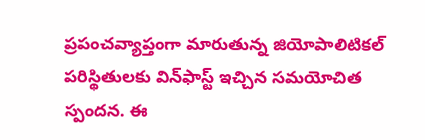ప్రపంచవ్యాప్తంగా మారుతున్న జియోపాలిటికల్ పరిస్థితులకు విన్‌ఫాస్ట్ ఇచ్చిన సమయోచిత స్పందన. ఈ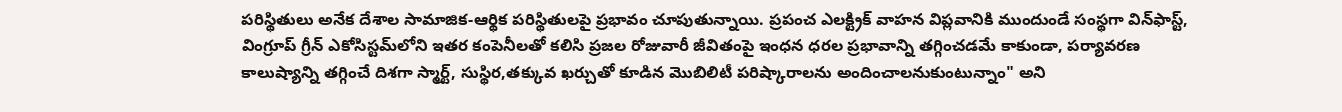పరిస్థితులు అనేక దేశాల సామాజిక-ఆర్థిక పరిస్థితులపై ప్రభావం చూపుతున్నాయి. ప్రపంచ ఎలక్ట్రిక్ వాహన విప్లవానికి ముందుండే సంస్థగా విన్‌ఫాస్ట్, వింగ్రూప్ గ్రీన్ ఎకోసిస్టమ్‌లోని ఇతర కంపెనీలతో కలిసి ప్రజల రోజువారీ జీవితంపై ఇంధన ధరల ప్రభావాన్ని తగ్గించడమే కాకుండా, పర్యావరణ కాలుష్యాన్ని తగ్గించే దిశగా స్మార్ట్, సుస్థిర,తక్కువ ఖర్చుతో కూడిన మొబిలిటీ పరిష్కారాలను అందించాలనుకుంటున్నాం" అని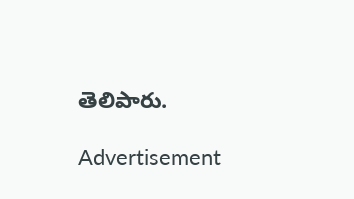తెలిపారు.

Advertisement